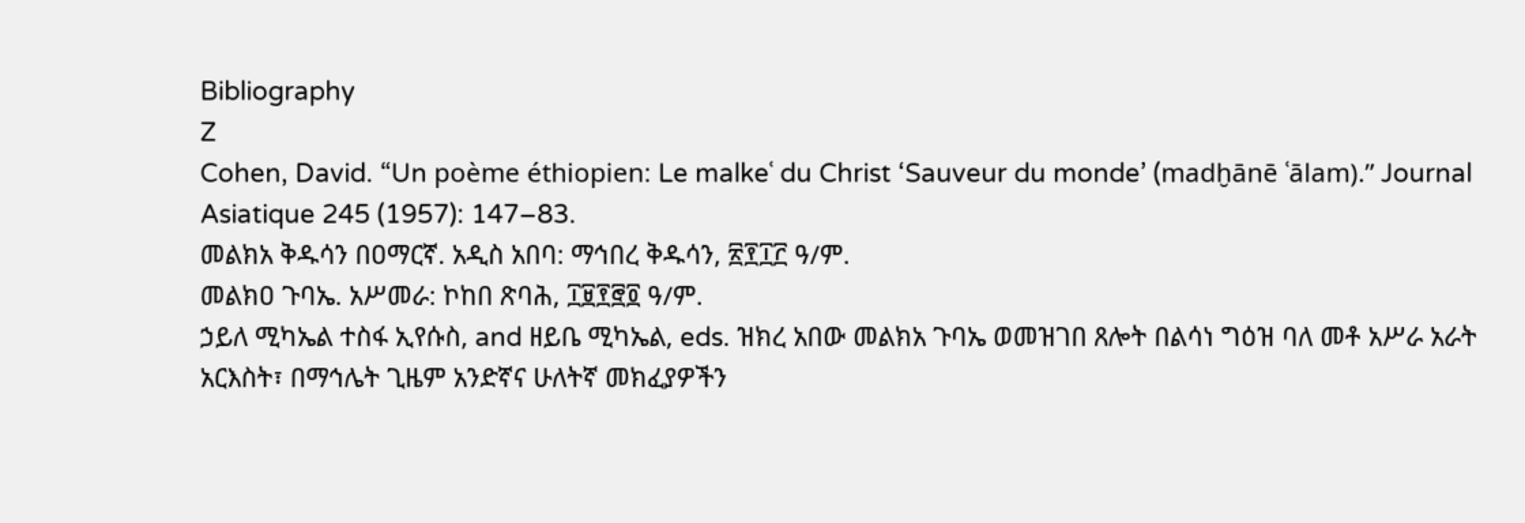Bibliography
Z
Cohen, David. “Un poème éthiopien: Le malkeʿ du Christ ‘Sauveur du monde’ (madḫānē ʿālam).” Journal Asiatique 245 (1957): 147–83.
መልክአ ቅዱሳን በዐማርኛ. አዲስ አበባ: ማኅበረ ቅዱሳን, ፳፻፲፫ ዓ/ም.
መልክዐ ጉባኤ. አሥመራ: ኮከበ ጽባሕ, ፲፱፻፸፬ ዓ/ም.
ኃይለ ሚካኤል ተስፋ ኢየሱስ, and ዘይቤ ሚካኤል, eds. ዝክረ አበው መልክአ ጉባኤ ወመዝገበ ጸሎት በልሳነ ግዕዝ ባለ መቶ አሥራ አራት አርእስት፣ በማኅሌት ጊዜም አንድኛና ሁለትኛ መክፈያዎችን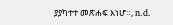ያያካተተ መጽሐፍ እነሆ።, n.d.